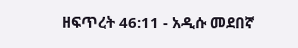ዘፍጥረት 46:11 - አዲሱ መደበኛ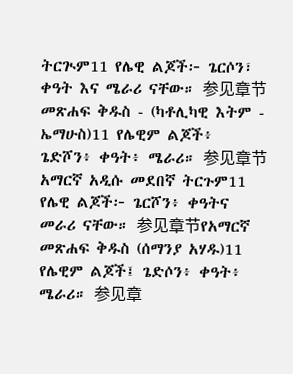ትርጒም11 የሌዊ ልጆች፦ ጌርሶን፣ ቀዓት እና ሜራሪ ናቸው። 参见章节መጽሐፍ ቅዱስ - (ካቶሊካዊ እትም - ኤማሁስ)11 የሌዊም ልጆች፥ ጌድሾን፥ ቀዓት፥ ሜራሪ። 参见章节አማርኛ አዲሱ መደበኛ ትርጉም11 የሌዊ ልጆች፦ ጌርሾን፥ ቀዓትና መራሪ ናቸው። 参见章节የአማርኛ መጽሐፍ ቅዱስ (ሰማንያ አሃዱ)11 የሌዊም ልጆች፤ ጌድሶን፥ ቀዓት፥ ሜራሪ። 参见章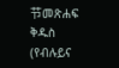节መጽሐፍ ቅዱስ (የብሉይና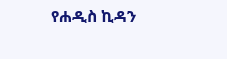የሐዲስ ኪዳን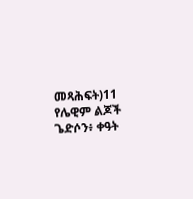መጻሕፍት)11 የሌዊም ልጆች ጌድሶን፥ ቀዓት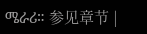ሜራሪ። 参见章节 |